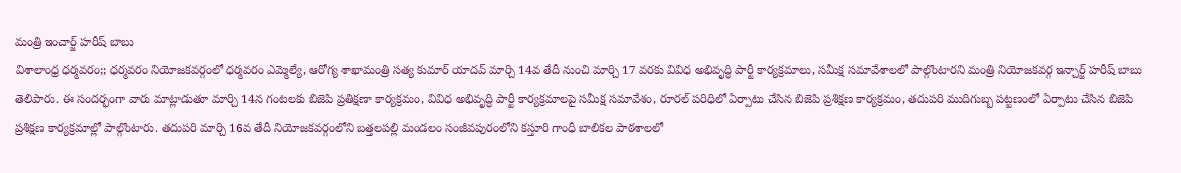మంత్రి ఇంచార్జ్ హరీష్ బాబు
విశాలాంధ్ర ధర్మవరం;; ధర్మవరం నియోజకవర్గంలో ధర్మవరం ఎమ్మెల్యే, ఆరోగ్య శాఖామంత్రి సత్య కుమార్ యాదవ్ మార్చి 14వ తేదీ నుంచి మార్చి 17 వరకు వివిధ అభివృద్ధి పార్టీ కార్యక్రమాలు, సమీక్ష సమావేశాలలో పాల్గొంటారని మంత్రి నియోజకవర్గ ఇన్చార్జ్ హరీష్ బాబు తెలిపారు. ఈ సందర్భంగా వారు మాట్లాడుతూ మార్చి 14న గంటలకు బిజెపి ప్రతిక్షణా కార్యక్రమం, వివిధ అభివృద్ధి పార్టీ కార్యక్రమాలపై సమీక్ష సమావేశం, రూరల్ పరిధిలో ఏర్పాటు చేసిన బిజెపి ప్రశిక్షణ కార్యక్రమం, తదుపరి ముదిగుబ్బ పట్టణంలో ఏర్పాటు చేసిన బిజెపి ప్రశిక్షణ కార్యక్రమాల్లో పాల్గొంటారు. తదుపరి మార్చి 16వ తేదీ నియోజకవర్గంలోని బత్తలపల్లి మండలం సంజీవపురంలోని కస్తూరి గాంధీ బాలికల పాఠశాలలో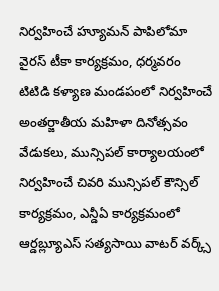నిర్వహించే హ్యూమన్ పాపిలోమా వైరస్ టీకా కార్యక్రమం, ధర్మవరం టిటిడి కళ్యాణ మండపంలో నిర్వహించే అంతర్జాతీయ మహిళా దినోత్సవం వేడుకలు, మున్సిపల్ కార్యాలయంలో నిర్వహించే చివరి మున్సిపల్ కౌన్సిల్ కార్యక్రమం, ఎన్డీఏ కార్యక్రమంలో ఆర్డబ్ల్యూఎస్ సత్యసాయి వాటర్ వర్క్స్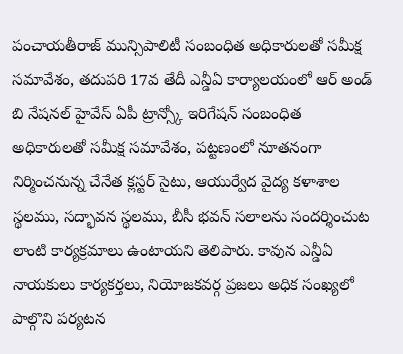పంచాయతీరాజ్ మున్సిపాలిటీ సంబంధిత అధికారులతో సమీక్ష సమావేశం, తదుపరి 17వ తేదీ ఎన్డీఏ కార్యాలయంలో ఆర్ అండ్ బి నేషనల్ హైవేస్ ఏపీ ట్రాన్స్కో ఇరిగేషన్ సంబంధిత అధికారులతో సమీక్ష సమావేశం, పట్టణంలో నూతనంగా నిర్మించనున్న చేనేత క్లస్టర్ సైటు, ఆయుర్వేద వైద్య కళాశాల స్థలము, సద్భావన స్థలము, బీసీ భవన్ సలాలను సందర్శించుట లాంటి కార్యక్రమాలు ఉంటాయని తెలిపారు. కావున ఎన్డీఏ నాయకులు కార్యకర్తలు, నియోజకవర్గ ప్రజలు అధిక సంఖ్యలో పాల్గొని పర్యటన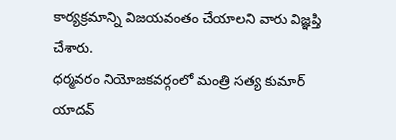కార్యక్రమాన్ని విజయవంతం చేయాలని వారు విజ్ఞప్తి చేశారు.
ధర్మవరం నియోజకవర్గంలో మంత్రి సత్య కుమార్ యాదవ్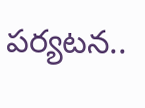పర్యటన..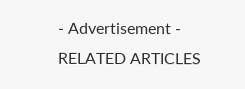- Advertisement -
RELATED ARTICLES